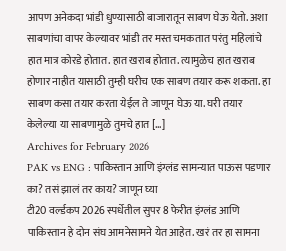आपण अनेकदा भांडी धुण्यासाठी बाजारातून साबण घेऊ येतो. अशा साबणांचा वापर केल्यावर भांडी तर मस्त चमकतात परंतु महिलांचे हात मात्र कोरडे होतात. हात खराब होतात. त्यामुळेच हात खराब होणार नाहीत यासाठी तुम्ही घरीच एक साबण तयार करू शकता. हा साबण कसा तयार करता येईल ते जाणून घेऊ या. घरी तयार केलेल्या या साबणामुळे तुमचे हात […]
Archives for February 2026
PAK vs ENG : पाकिस्तान आणि इंग्लंड सामन्यात पाऊस पडणार का? तसं झालं तर काय? जाणून घ्या
टी20 वर्ल्डकप 2026 स्पर्धेतील सुपर 8 फेरीत इंग्लंड आणि पाकिस्तान हे दोन संघ आमनेसामने येत आहेत. खरं तर हा सामना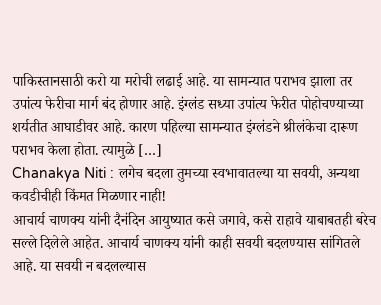पाकिस्तानसाठी करो या मरोची लढाई आहे. या सामन्यात पराभव झाला तर उपांत्य फेरीचा मार्ग बंद होणार आहे. इंग्लंड सध्या उपांत्य फेरीत पोहोचण्याच्या शर्यतीत आघाडीवर आहे. कारण पहिल्या सामन्यात इंग्लंडने श्रीलंकेचा दारूण पराभव केला होता. त्यामुळे […]
Chanakya Niti : लगेच बदला तुमच्या स्वभावातल्या या सवयी, अन्यथा कवडीचीही किंमत मिळणार नाही!
आचार्य चाणक्य यांनी दैनंदिन आयुष्यात कसे जगावे, कसे राहावे याबाबतही बरेच सल्ले दिलेले आहेत. आचार्य चाणक्य यांनी काही सवयी बदलण्यास सांगितले आहे. या सवयी न बदलल्यास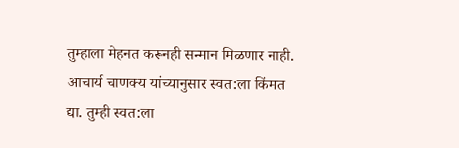तुम्हाला मेहनत करूनही सन्मान मिळणार नाही. आचार्य चाणक्य यांच्यानुसार स्वत:ला किंमत द्या. तुम्ही स्वत:ला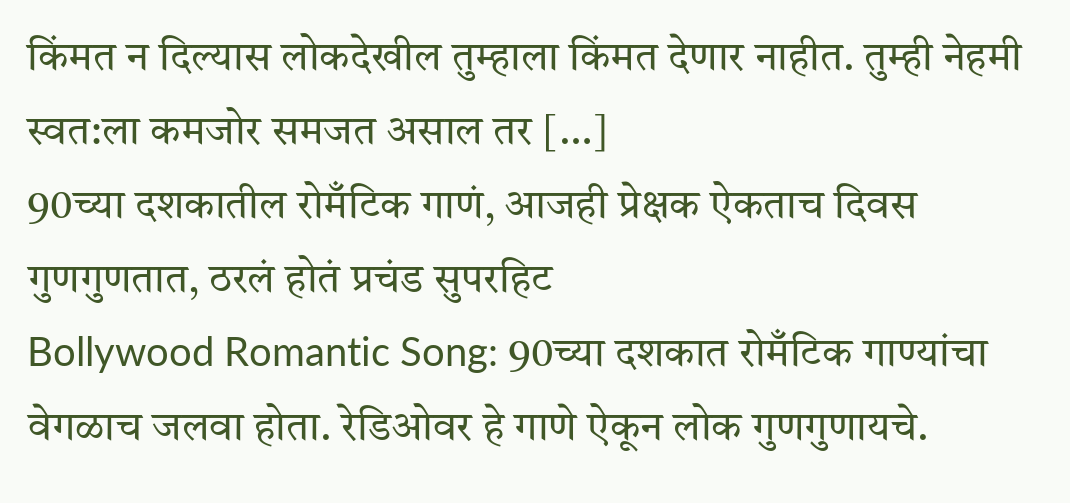किंमत न दिल्यास लोकदेखील तुम्हाला किंमत देणार नाहीत. तुम्ही नेहमी स्वत:ला कमजोर समजत असाल तर […]
90च्या दशकातील रोमँटिक गाणं, आजही प्रेक्षक ऐकताच दिवस गुणगुणतात, ठरलं होतं प्रचंड सुपरहिट
Bollywood Romantic Song: 90च्या दशकात रोमँटिक गाण्यांचा वेगळाच जलवा होता. रेडिओवर हे गाणे ऐकून लोक गुणगुणायचे.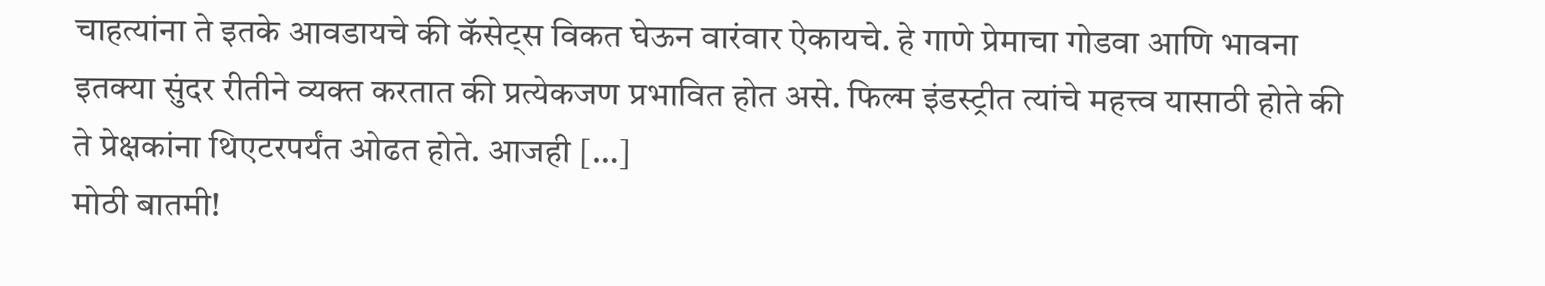चाहत्यांना ते इतके आवडायचे की कॅसेट्स विकत घेऊन वारंवार ऐकायचे. हे गाणे प्रेमाचा गोडवा आणि भावना इतक्या सुंदर रीतीने व्यक्त करतात की प्रत्येकजण प्रभावित होत असे. फिल्म इंडस्ट्रीत त्यांचे महत्त्व यासाठी होते की ते प्रेक्षकांना थिएटरपर्यंत ओढत होते. आजही […]
मोठी बातमी!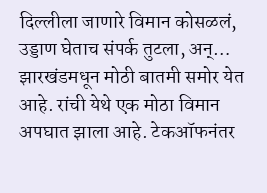दिल्लीला जाणारे विमान कोसळलं, उड्डाण घेताच संपर्क तुटला, अन्…
झारखंडमधून मोठी बातमी समोर येत आहे. रांची येथे एक मोठा विमान अपघात झाला आहे. टेकऑफनंतर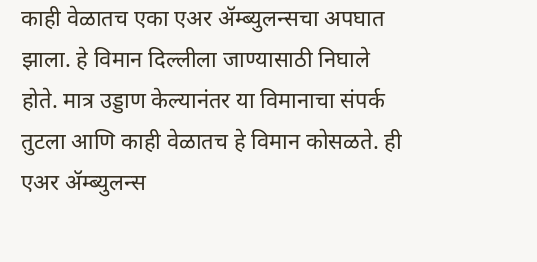काही वेळातच एका एअर ॲम्ब्युलन्सचा अपघात झाला. हे विमान दिल्लीला जाण्यासाठी निघाले होते. मात्र उड्डाण केल्यानंतर या विमानाचा संपर्क तुटला आणि काही वेळातच हे विमान कोसळते. ही एअर ॲम्ब्युलन्स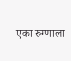एका रुग्णाला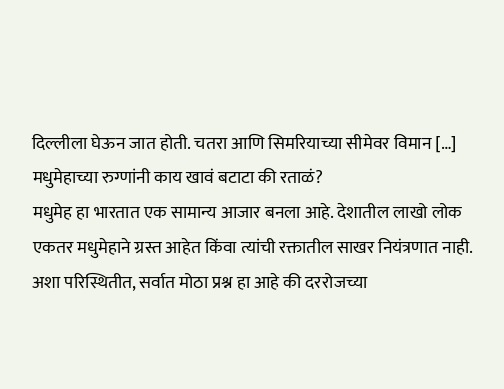दिल्लीला घेऊन जात होती. चतरा आणि सिमरियाच्या सीमेवर विमान […]
मधुमेहाच्या रुग्णांनी काय खावं बटाटा की रताळं?
मधुमेह हा भारतात एक सामान्य आजार बनला आहे. देशातील लाखो लोक एकतर मधुमेहाने ग्रस्त आहेत किंवा त्यांची रक्तातील साखर नियंत्रणात नाही. अशा परिस्थितीत, सर्वात मोठा प्रश्न हा आहे की दररोजच्या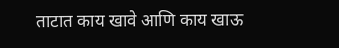ताटात काय खावे आणि काय खाऊ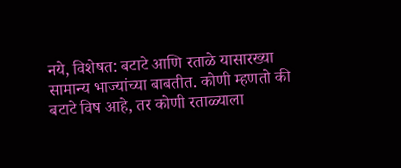नये, विशेषत: बटाटे आणि रताळे यासारख्या सामान्य भाज्यांच्या बाबतीत. कोणी म्हणतो की बटाटे विष आहे, तर कोणी रताळ्याला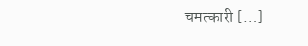चमत्कारी […]